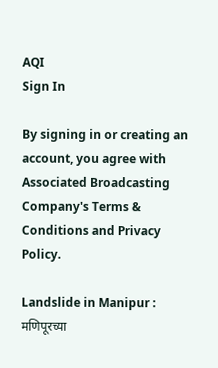AQI
Sign In

By signing in or creating an account, you agree with Associated Broadcasting Company's Terms & Conditions and Privacy Policy.

Landslide in Manipur : मणिपूरच्या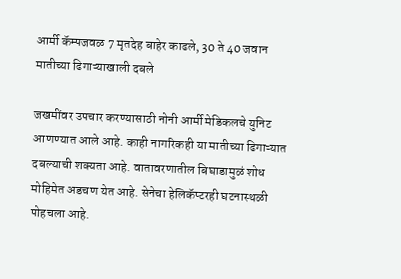आर्मी कॅम्पजवळ 7 मृतदेह बाहेर काढले, 30 ते 40 जवान मातीच्या ढिगाऱ्याखाली दबले

जखमींवर उपचार करण्यासाठी नोनी आर्मी मेडिकलचे युनिट आणण्यात आले आहे. काही नागरिकही या मातीच्या ढिगाऱ्यात दबल्याची शक्यता आहे. वातावरणातील बिघाडामुळं शोध मोहिमेत अडचण येत आहे. सेनेचा हेलिकॅप्टरही घटनास्थळी पोहचला आहे.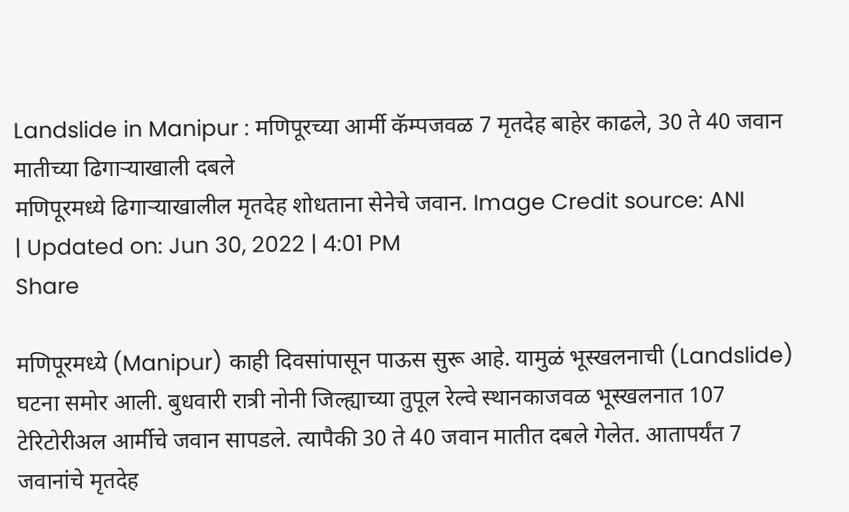Landslide in Manipur : मणिपूरच्या आर्मी कॅम्पजवळ 7 मृतदेह बाहेर काढले, 30 ते 40 जवान मातीच्या ढिगाऱ्याखाली दबले
मणिपूरमध्ये ढिगाऱ्याखालील मृतदेह शोधताना सेनेचे जवान. Image Credit source: ANI
| Updated on: Jun 30, 2022 | 4:01 PM
Share

मणिपूरमध्ये (Manipur) काही दिवसांपासून पाऊस सुरू आहे. यामुळं भूस्खलनाची (Landslide) घटना समोर आली. बुधवारी रात्री नोनी जिल्ह्याच्या तुपूल रेल्वे स्थानकाजवळ भूस्खलनात 107 टेरिटोरीअल आर्मीचे जवान सापडले. त्यापैकी 30 ते 40 जवान मातीत दबले गेलेत. आतापर्यंत 7 जवानांचे मृतदेह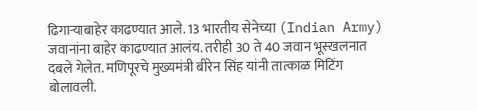ढिगाऱ्याबाहेर काढण्यात आले. 13 भारतीय सेनेच्या (Indian Army) जवानांना बाहेर काढण्यात आलंय. तरीही 30 ते 40 जवान भूस्खलनात दबले गेलेत. मणिपूरचे मुख्यमंत्री बीरेन सिंह यांनी तात्काळ मिटिंग बोलावली.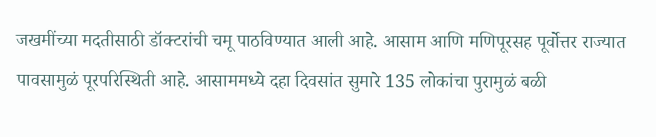जखमींच्या मदतीसाठी डॉक्टरांची चमू पाठविण्यात आली आहे. आसाम आणि मणिपूरसह पूर्वोत्तर राज्यात पावसामुळं पूरपरिस्थिती आहे. आसाममध्ये दहा दिवसांत सुमारे 135 लोकांचा पुरामुळं बळी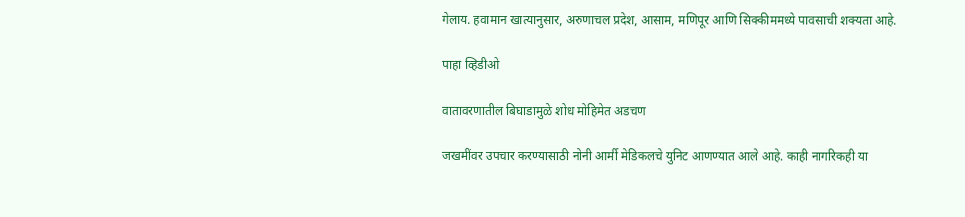गेलाय. हवामान खात्यानुसार, अरुणाचल प्रदेश, आसाम, मणिपूर आणि सिक्कीममध्ये पावसाची शक्यता आहे.

पाहा व्हिडीओ

वातावरणातील बिघाडामुळे शोध मोहिमेत अडचण

जखमींवर उपचार करण्यासाठी नोनी आर्मी मेडिकलचे युनिट आणण्यात आले आहे. काही नागरिकही या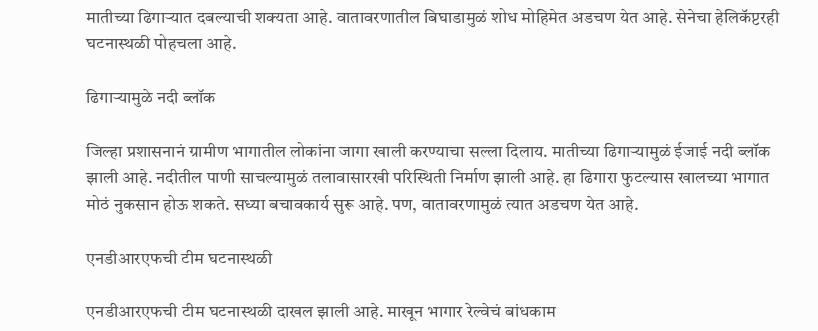मातीच्या ढिगाऱ्यात दबल्याची शक्यता आहे. वातावरणातील बिघाडामुळं शोध मोहिमेत अडचण येत आहे. सेनेचा हेलिकॅप्टरही घटनास्थळी पोहचला आहे.

ढिगाऱ्यामुळे नदी ब्लॉक

जिल्हा प्रशासनानं ग्रामीण भागातील लोकांना जागा खाली करण्याचा सल्ला दिलाय. मातीच्या ढिगाऱ्यामुळं ईजाई नदी ब्लॉक झाली आहे. नदीतील पाणी साचल्यामुळं तलावासारखी परिस्थिती निर्माण झाली आहे. हा ढिगारा फुटल्यास खालच्या भागात मोठं नुकसान होऊ शकते. सध्या बचावकार्य सुरू आहे. पण, वातावरणामुळं त्यात अडचण येत आहे.

एनडीआरएफची टीम घटनास्थळी

एनडीआरएफची टीम घटनास्थळी दाखल झाली आहे. माखून भागार रेल्वेचं बांधकाम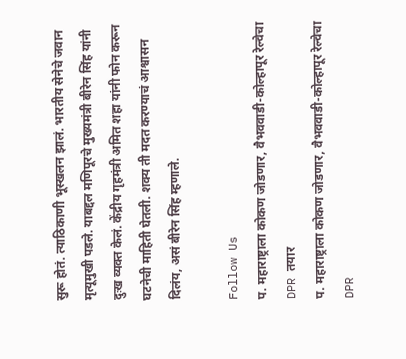सुरू होतं. त्याठिकाणी भूस्खलन झालं. भारतीय सेनेचे जवान मृत्यूमुखी पडले. याबद्दल मणिपूरचे मुख्यमंत्री बीरेन सिंह यांनी दुःख व्यक्त केलं. केंद्रीय गृहमंत्री अमित शहा यांनी फोन करून घटनेची माहिती घेतली. शक्य ती मदत करण्याचं आश्वासन दिलंय, असं बीरेन सिंह म्हणाले.

Follow Us
प. महाराष्ट्राला कोकण जोडणार, वैभववाडी-कोल्हापूर रेल्वेचा DPR तयार
प. महाराष्ट्राला कोकण जोडणार, वैभववाडी-कोल्हापूर रेल्वेचा DPR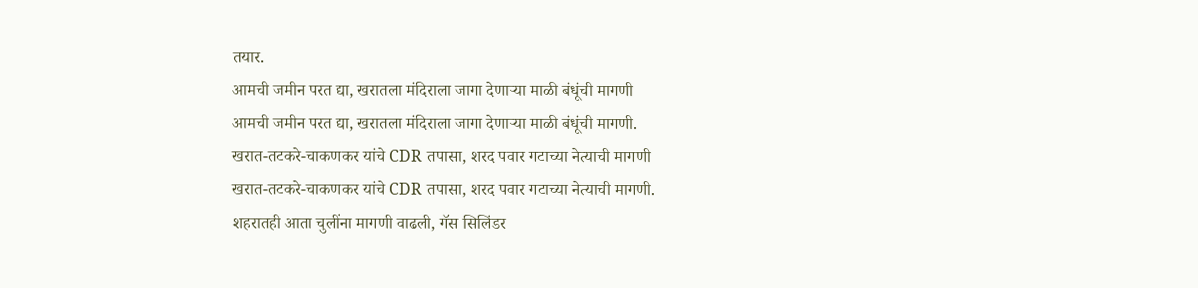तयार.
आमची जमीन परत द्या, खरातला मंदिराला जागा देणाऱ्या माळी बंधूंची मागणी
आमची जमीन परत द्या, खरातला मंदिराला जागा देणाऱ्या माळी बंधूंची मागणी.
खरात-तटकरे-चाकणकर यांचे CDR तपासा, शरद पवार गटाच्या नेत्याची मागणी
खरात-तटकरे-चाकणकर यांचे CDR तपासा, शरद पवार गटाच्या नेत्याची मागणी.
शहरातही आता चुलींना मागणी वाढली, गॅस सिलिंडर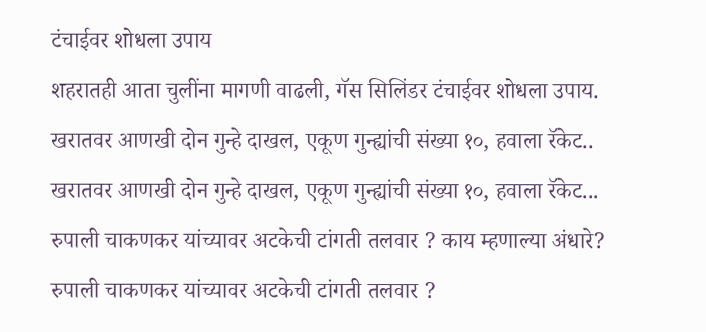टंचाईवर शोधला उपाय
शहरातही आता चुलींना मागणी वाढली, गॅस सिलिंडर टंचाईवर शोधला उपाय.
खरातवर आणखी दोन गुन्हे दाखल, एकूण गुन्ह्यांची संख्या १०, हवाला रॅकेट..
खरातवर आणखी दोन गुन्हे दाखल, एकूण गुन्ह्यांची संख्या १०, हवाला रॅकेट...
रुपाली चाकणकर यांच्यावर अटकेची टांगती तलवार ? काय म्हणाल्या अंधारे?
रुपाली चाकणकर यांच्यावर अटकेची टांगती तलवार ?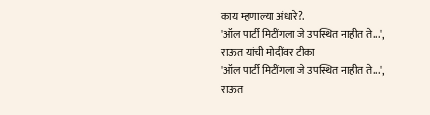काय म्हणाल्या अंधारे?.
'ऑल पार्टी मिटींगला जे उपस्थित नाहीत ते...', राऊत यांची मोदींवर टीका
'ऑल पार्टी मिटींगला जे उपस्थित नाहीत ते...', राऊत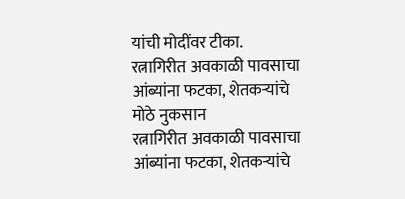यांची मोदींवर टीका.
रत्नागिरीत अवकाळी पावसाचा आंब्यांना फटका, शेतकऱ्यांचे मोठे नुकसान
रत्नागिरीत अवकाळी पावसाचा आंब्यांना फटका, शेतकऱ्यांचे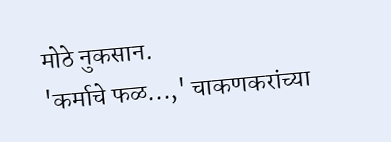मोठे नुकसान.
'कर्माचे फळ...,' चाकणकरांच्या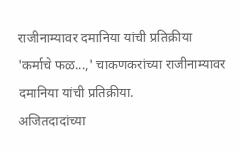राजीनाम्यावर दमानिया यांची प्रतिक्रीया
'कर्माचे फळ...,' चाकणकरांच्या राजीनाम्यावर दमानिया यांची प्रतिक्रीया.
अजितदादांच्या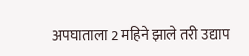अपघाताला 2 महिने झाले तरी उद्याप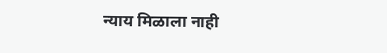न्याय मिळाला नाही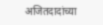अजितदादांच्या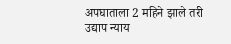अपघाताला 2 महिने झाले तरी उद्याप न्याय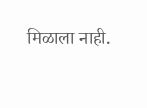मिळाला नाही.